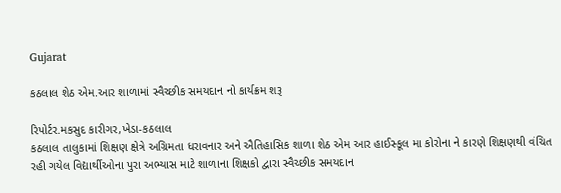Gujarat

કઠલાલ શેઠ એમ.આર શાળામાં સ્વૈચ્છીક સમયદાન નો કાર્યક્રમ શરૂ

રિપોર્ટર.મકસુદ કારીગર,ખેડા-કઠલાલ
કઠલાલ તાલુકામાં શિક્ષણ ક્ષેત્રે અગ્રિમતા ધરાવનાર અને ઐતિહાસિક શાળા શેઠ એમ આર હાઈસ્કૂલ મા કોરોના ને કારણે શિક્ષણથી વંચિત રહી ગયેલ વિદ્યાર્થીઓના પુરા અભ્યાસ માટે શાળાના શિક્ષકો દ્વારા સ્વૈચ્છીક સમયદાન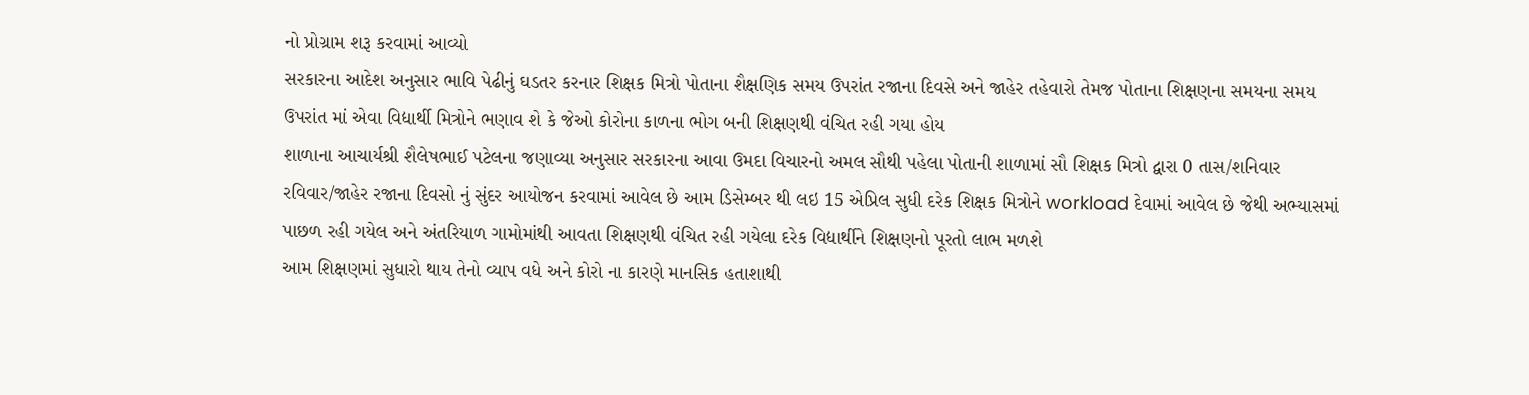નો પ્રોગ્રામ શરૂ કરવામાં આવ્યો
સરકારના આદેશ અનુસાર ભાવિ પેઢીનું ઘડતર કરનાર શિક્ષક મિત્રો પોતાના શૈક્ષણિક સમય ઉપરાંત રજાના દિવસે અને જાહેર તહેવારો તેમજ પોતાના શિક્ષણના સમયના સમય ઉપરાંત માં એવા વિદ્યાર્થી મિત્રોને ભણાવ શે કે જેઓ કોરોના કાળના ભોગ બની શિક્ષણથી વંચિત રહી ગયા હોય
શાળાના આચાર્યશ્રી શૈલેષભાઈ પટેલના જણાવ્યા અનુસાર સરકારના આવા ઉમદા વિચારનો અમલ સૌથી પહેલા પોતાની શાળામાં સૌ શિક્ષક મિત્રો દ્વારા 0 તાસ/શનિવાર રવિવાર/જાહેર રજાના દિવસો નું સુંદર આયોજન કરવામાં આવેલ છે આમ ડિસેમ્બર થી લઇ 15 એપ્રિલ સુધી દરેક શિક્ષક મિત્રોને workload દેવામાં આવેલ છે જેથી અભ્યાસમાં પાછળ રહી ગયેલ અને અંતરિયાળ ગામોમાંથી આવતા શિક્ષણથી વંચિત રહી ગયેલા દરેક વિદ્યાર્થીને શિક્ષણનો પૂરતો લાભ મળશે
આમ શિક્ષણમાં સુધારો થાય તેનો વ્યાપ વધે અને કોરો ના કારણે માનસિક હતાશાથી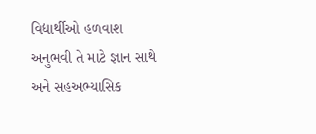વિદ્યાર્થીઓ હળવાશ અનુભવી તે માટે જ્ઞાન સાથે અને સહઅભ્યાસિક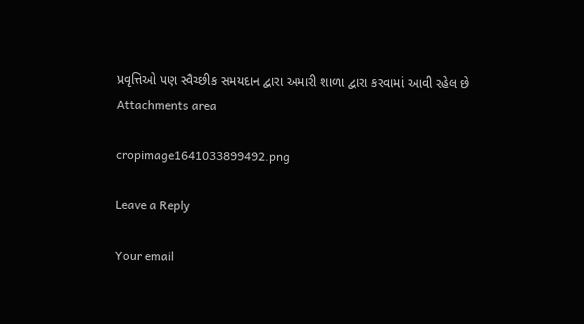પ્રવૃત્તિઓ પણ સ્વૈચ્છીક સમયદાન દ્વારા અમારી શાળા દ્વારા કરવામાં આવી રહેલ છે
Attachments area

cropimage1641033899492.png

Leave a Reply

Your email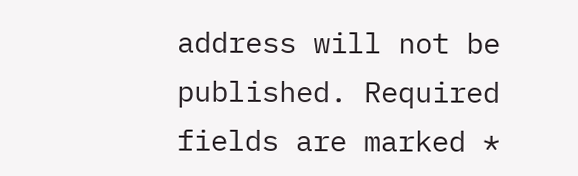address will not be published. Required fields are marked *